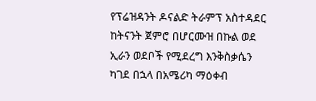የፕሬዝዳንት ዶናልድ ትራምፕ አስተዳደር ከትናንት ጀምሮ በሆርሙዝ በኩል ወደ ኢራን ወደቦች የሚደረግ እንቅስቃሴን ካገደ በኋላ በአሜሪካ ማዕቀብ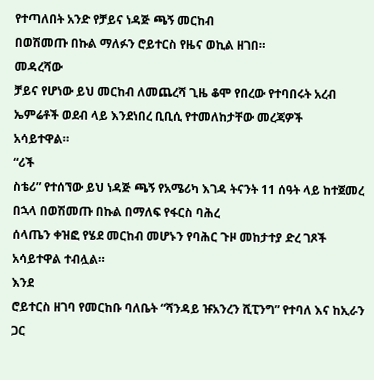የተጣለበት አንድ የቻይና ነዳጅ ጫኝ መርከብ
በወሽመጡ በኩል ማለፉን ሮይተርስ የዜና ወኪል ዘገበ።
መዳረሻው
ቻይና የሆነው ይህ መርከብ ለመጨረሻ ጊዜ ቆሞ የበረው የተባበሩት አረብ ኤምሬቶች ወደብ ላይ እንደነበረ ቢቢሲ የተመለከታቸው መረጃዎች
አሳይተዋል።
“ሪች
ስቴሪ” የተሰኘው ይህ ነዳጅ ጫኝ የአሜሪካ እገዳ ትናንት 11 ሰዓት ላይ ከተጀመረ በኋላ በወሽመጡ በኩል በማለፍ የፋርስ ባሕረ
ሰላጤን ቀዝፎ የሄደ መርከብ መሆኑን የባሕር ጉዞ መከታተያ ድረ ገጾች አሳይተዋል ተብሏል።
እንደ
ሮይተርስ ዘገባ የመርከቡ ባለቤት “ሻንዳይ ዡአንረን ሺፒንግ” የተባለ እና ከኢራን ጋር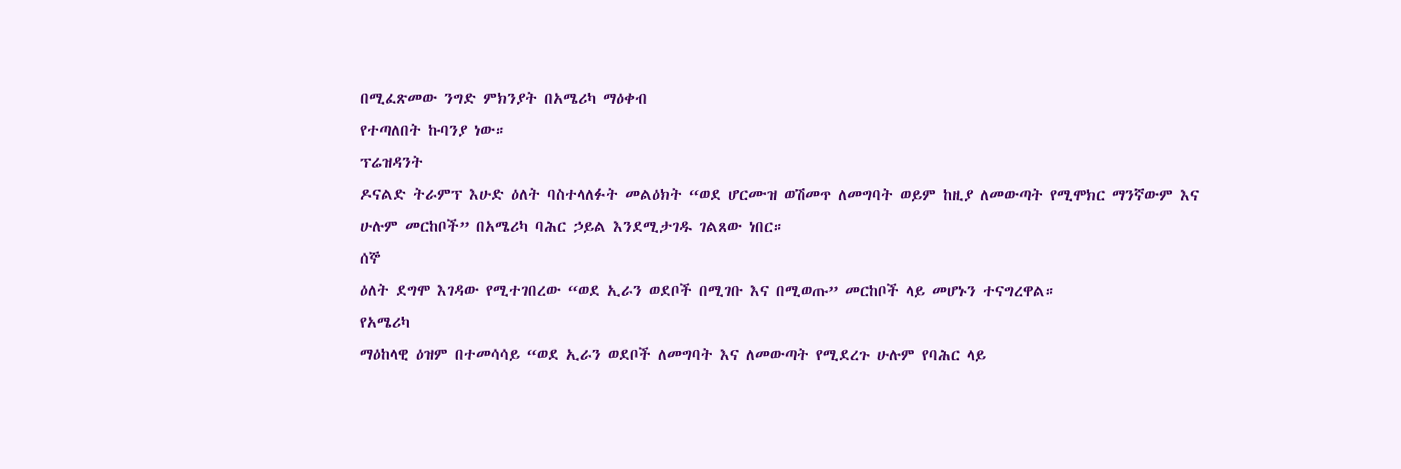በሚፈጽመው ንግድ ምክንያት በአሜሪካ ማዕቀብ
የተጣለበት ኩባንያ ነው።
ፕሬዝዳንት
ዶናልድ ትራምፕ እሁድ ዕለት ባስተላለፉት መልዕክት “ወደ ሆርሙዝ ወሽመጥ ለመግባት ወይም ከዚያ ለመውጣት የሚሞክር ማንኛውም እና
ሁሉም መርከቦች” በአሜሪካ ባሕር ኃይል እንደሚታገዱ ገልጸው ነበር።
ሰኞ
ዕለት ደግሞ እገዳው የሚተገበረው “ወደ ኢራን ወደቦች በሚገቡ እና በሚወጡ” መርከቦች ላይ መሆኑን ተናግረዋል።
የአሜሪካ
ማዕከላዊ ዕዝም በተመሳሳይ “ወደ ኢራን ወደቦች ለመግባት እና ለመውጣት የሚደረጉ ሁሉም የባሕር ላይ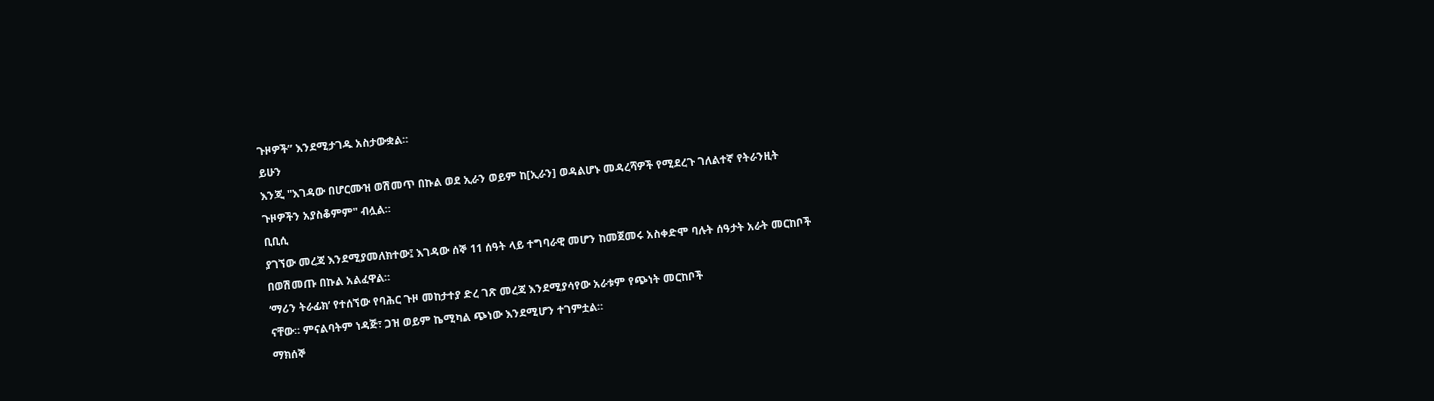ጉዞዎች” እንደሚታገዱ አስታውቋል።
ይሁን
እንጂ "እገዳው በሆርሙዝ ወሽመጥ በኩል ወደ ኢራን ወይም ከ[ኢራን] ወዳልሆኑ መዳረሻዎች የሚደረጉ ገለልተኛ የትራንዚት
ጉዞዎችን አያስቆምም" ብሏል።
ቢቢሲ
ያገኘው መረጃ እንደሚያመለክተው፤ እገዳው ሰኞ 11 ሰዓት ላይ ተግባራዊ መሆን ከመጀመሩ አስቀድሞ ባሉት ሰዓታት አራት መርከቦች
በወሽመጡ በኩል አልፈዋል።
‘ማሪን ትራፊክ’ የተሰኘው የባሕር ጉዞ መከታተያ ድረ ገጽ መረጃ እንደሚያሳየው አራቱም የጭነት መርከቦች
ናቸው። ምናልባትም ነዳጅ፣ ጋዝ ወይም ኬሚካል ጭነው እንደሚሆን ተገምቷል።
ማክሰኞ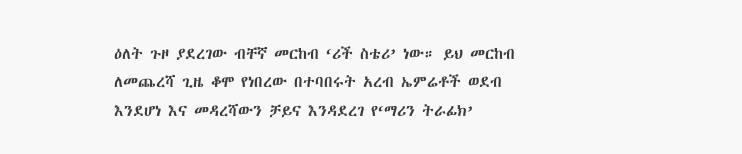ዕለት ጉዞ ያደረገው ብቸኛ መርከብ ‘ሪች ስቴሪ’ ነው። ይህ መርከብ ለመጨረሻ ጊዜ ቆሞ የነበረው በተባበሩት አረብ ኤምሬቶች ወደብ እንደሆነ እና መዳረሻውን ቻይና እንዳደረገ የ‘ማሪን ትራፊክ’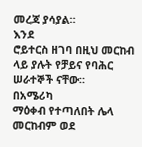መረጃ ያሳያል።
እንደ
ሮይተርስ ዘገባ በዚህ መርከብ ላይ ያሉት የቻይና የባሕር ሠራተኞች ናቸው።
በአሜሪካ
ማዕቀብ የተጣለበት ሌላ መርከብም ወደ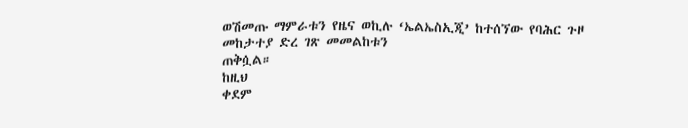ወሽመጡ ማምራቱን የዜና ወኪሉ ‘ኤልኤስኢጂ’ ከተሰኘው የባሕር ጉዞ መከታተያ ድረ ገጽ መመልከቱን
ጠቅሷል።
ከዚህ
ቀደም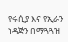የሩሲያ እና የኢራን ነዳጅን በማጓጓዝ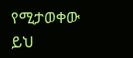የሚታወቀው ይህ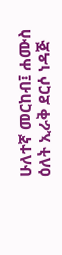ሁለተኛ መርከብ፤ ሐሙስ ዕለት ኢራቅ ደርሶ ነዳጅ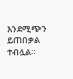እንደሚጭን ይጠበቃል ተብሏል።